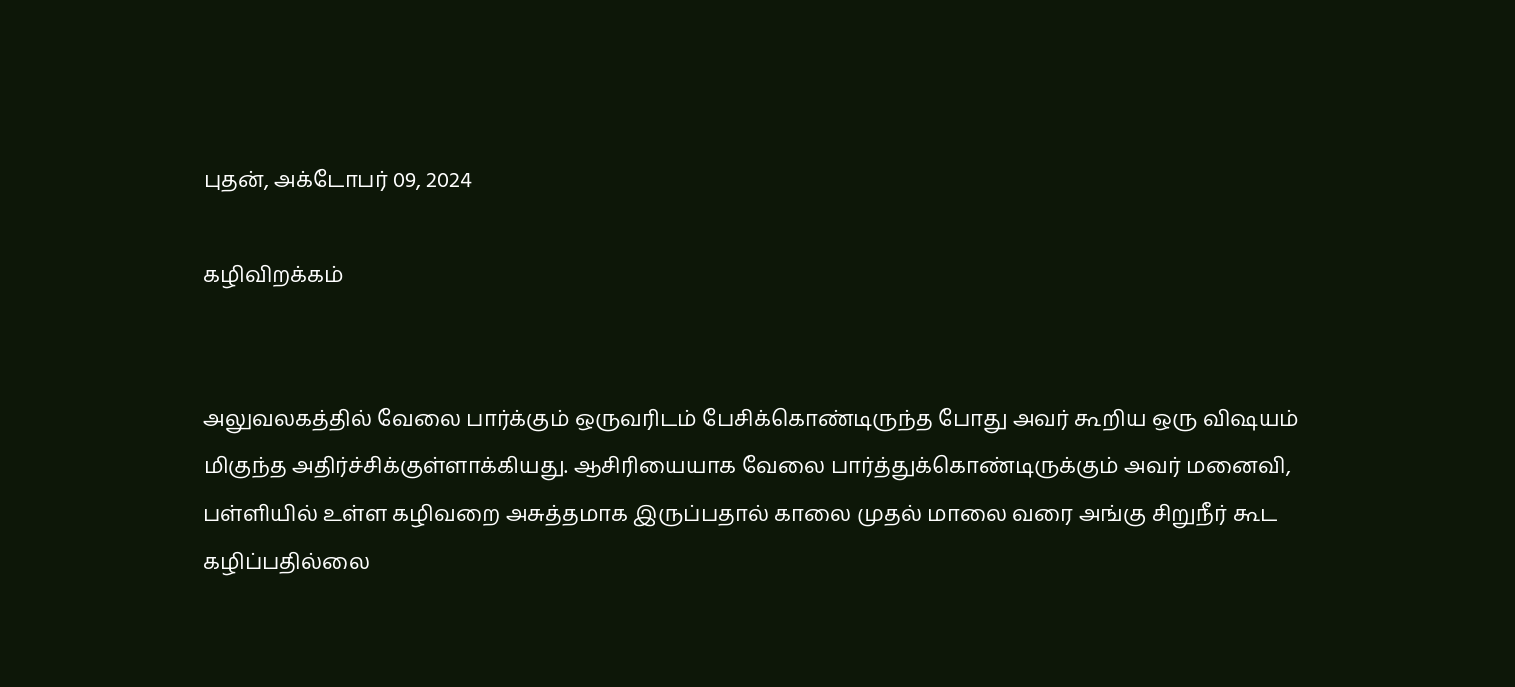புதன், அக்டோபர் 09, 2024

கழிவிறக்கம்


அலுவலகத்தில் வேலை பார்க்கும் ஒருவரிடம் பேசிக்கொண்டிருந்த போது அவர் கூறிய ஒரு விஷயம் மிகுந்த அதிர்ச்சிக்குள்ளாக்கியது. ஆசிரியையாக வேலை பார்த்துக்கொண்டிருக்கும் அவர் மனைவி, பள்ளியில் உள்ள கழிவறை அசுத்தமாக இருப்பதால் காலை முதல் மாலை வரை அங்கு சிறுநீர் கூட கழிப்பதில்லை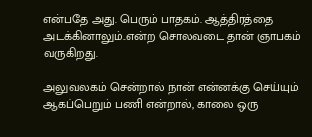என்பதே அது. பெரும் பாதகம். ஆத்திரத்தை அடக்கினாலும்..என்ற சொலவடை தான் ஞாபகம் வருகிறது.

அலுவலகம் சென்றால் நான் என்னக்கு செய்யும் ஆகப்பெறும் பணி என்றால், காலை ஒரு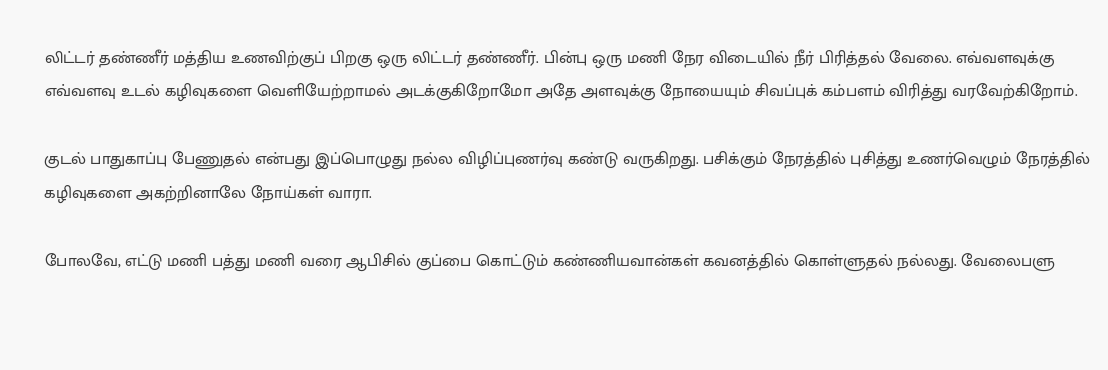லிட்டர் தண்ணீர் மத்திய உணவிற்குப் பிறகு ஒரு லிட்டர் தண்ணீர். பின்பு ஒரு மணி நேர விடையில் நீர் பிரித்தல் வேலை. எவ்வளவுக்கு எவ்வளவு உடல் கழிவுகளை வெளியேற்றாமல் அடக்குகிறோமோ அதே அளவுக்கு நோயையும் சிவப்புக் கம்பளம் விரித்து வரவேற்கிறோம்.

குடல் பாதுகாப்பு பேணுதல் என்பது இப்பொழுது நல்ல விழிப்புணர்வு கண்டு வருகிறது. பசிக்கும் நேரத்தில் புசித்து உணர்வெழும் நேரத்தில் கழிவுகளை அகற்றினாலே நோய்கள் வாரா.

போலவே, எட்டு மணி பத்து மணி வரை ஆபிசில் குப்பை கொட்டும் கண்ணியவான்கள் கவனத்தில் கொள்ளுதல் நல்லது. வேலைபளு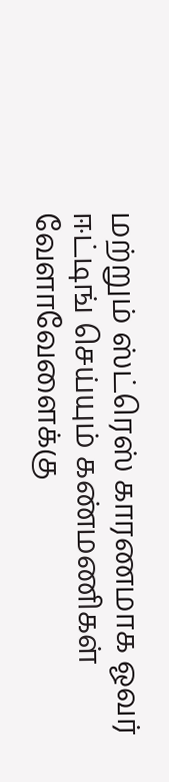மற்றும் ஸ்ட்ரெஸ் காரணமாக ஓவர் ஈட்டிங் செய்யும் கண்மணிகள் வேளாவேளைக்கு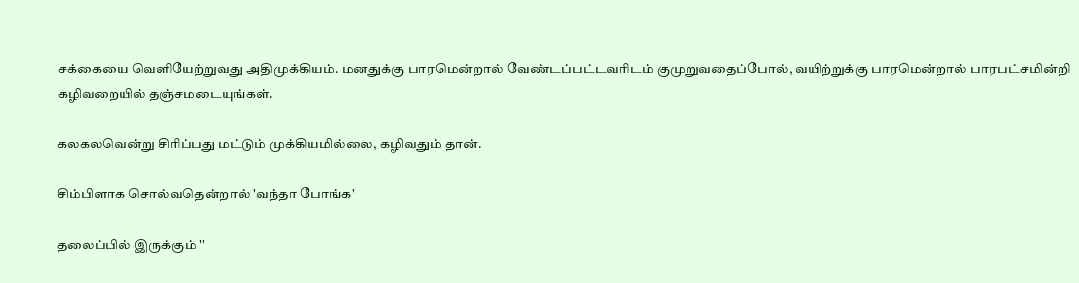சக்கையை வெளியேற்றுவது அதிமுக்கியம். மனதுக்கு பாரமென்றால் வேண்டப்பட்டவரிடம் குமுறுவதைப்போல், வயிற்றுக்கு பாரமென்றால் பாரபட்சமின்றி கழிவறையில் தஞ்சமடையுங்கள்.

கலகலவென்று சிரிப்பது மட்டும் முக்கியமில்லை, கழிவதும் தான்.

சிம்பிளாக சொல்வதென்றால் 'வந்தா போங்க'

தலைப்பில் இருக்கும் ''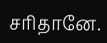சரிதானே.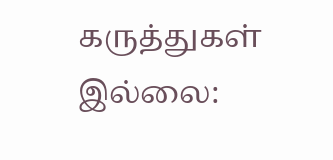கருத்துகள் இல்லை: